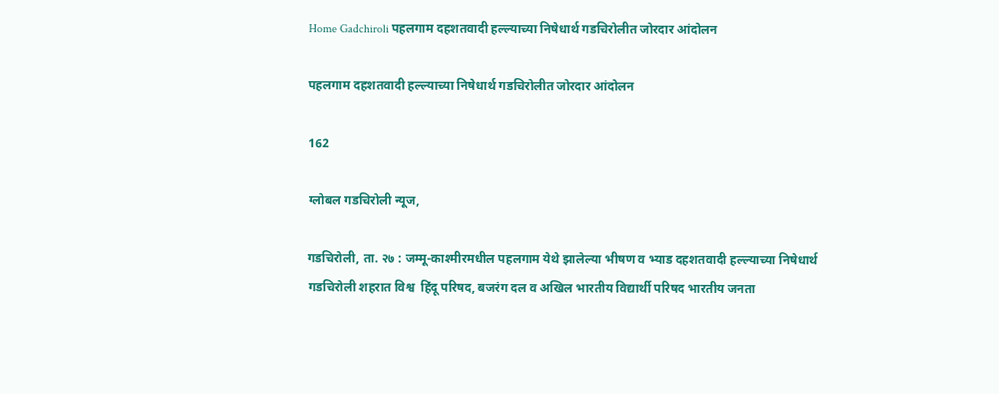Home Gadchiroli पहलगाम दहशतवादी हल्ल्याच्या निषेधार्थ गडचिरोलीत जोरदार आंदोलन

पहलगाम दहशतवादी हल्ल्याच्या निषेधार्थ गडचिरोलीत जोरदार आंदोलन

162

ग्लोबल गडचिरोली न्यूज,

गडचिरोली, ता. २७ : जम्मू-काश्मीरमधील पहलगाम येथे झालेल्या भीषण व भ्याड दहशतवादी हल्ल्याच्या निषेधार्थ गडचिरोली शहरात विश्व  हिंदू परिषद, बजरंग दल व अखिल भारतीय विद्यार्थी परिषद भारतीय जनता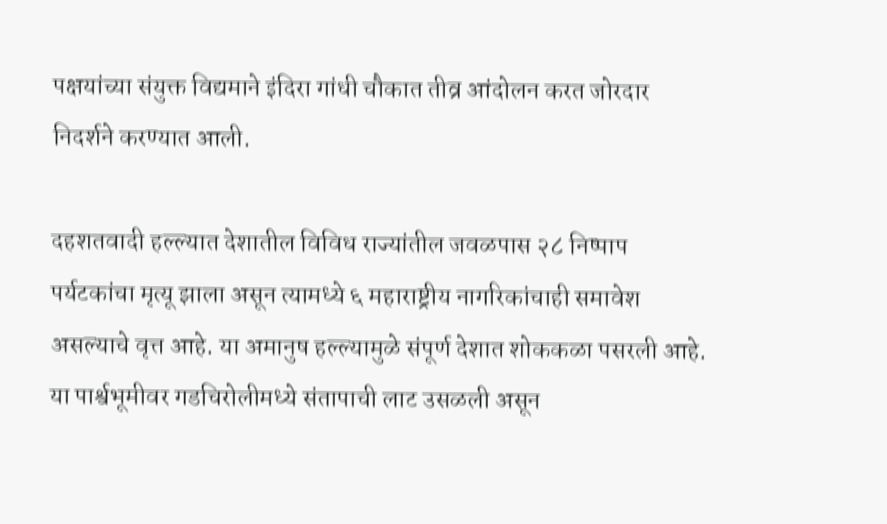पक्षयांच्या संयुक्त विद्यमाने इंदिरा गांधी चौकात तीव्र आंदोलन करत जोरदार निदर्शने करण्यात आली.

दहशतवादी हल्ल्यात देशातील विविध राज्यांतील जवळपास २८ निष्पाप पर्यटकांचा मृत्यू झाला असून त्यामध्ये ६ महाराष्ट्रीय नागरिकांचाही समावेश असल्याचे वृत्त आहे. या अमानुष हल्ल्यामुळे संपूर्ण देशात शोककळा पसरली आहे. या पार्श्वभूमीवर गडचिरोलीमध्ये संतापाची लाट उसळली असून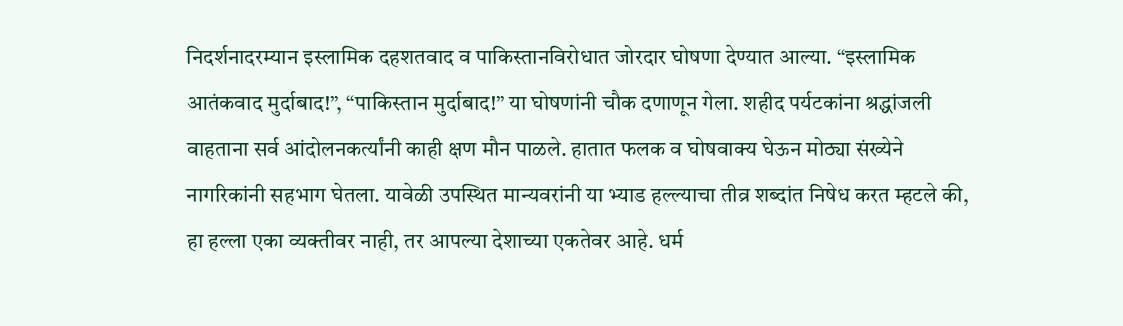निदर्शनादरम्यान इस्लामिक दहशतवाद व पाकिस्तानविरोधात जोरदार घोषणा देण्यात आल्या. “इस्लामिक आतंकवाद मुर्दाबाद!”, “पाकिस्तान मुर्दाबाद!” या घोषणांनी चौक दणाणून गेला. शहीद पर्यटकांना श्रद्धांजली वाहताना सर्व आंदोलनकर्त्यांनी काही क्षण मौन पाळले. हातात फलक व घोषवाक्य घेऊन मोठ्या संख्येने नागरिकांनी सहभाग घेतला. यावेळी उपस्थित मान्यवरांनी या भ्याड हल्ल्याचा तीव्र शब्दांत निषेध करत म्हटले की, हा हल्ला एका व्यक्तीवर नाही, तर आपल्या देशाच्या एकतेवर आहे. धर्म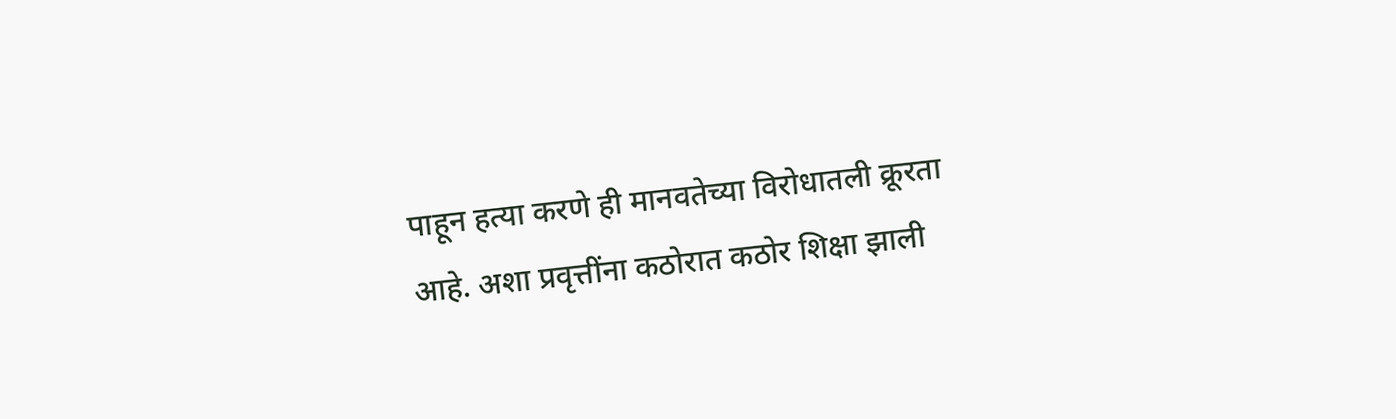पाहून हत्या करणे ही मानवतेच्या विरोधातली क्रूरता आहे. अशा प्रवृत्तींना कठोरात कठोर शिक्षा झाली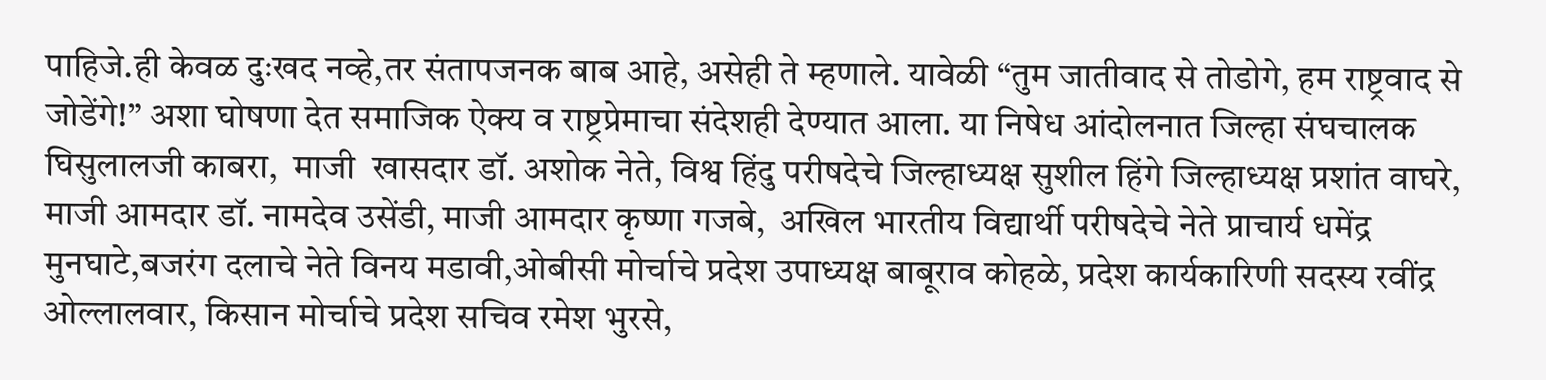पाहिजे.ही केवळ दुःखद नव्हे,तर संतापजनक बाब आहे, असेही ते म्हणाले. यावेळी “तुम जातीवाद से तोडोगे, हम राष्ट्रवाद से जोडेंगे!” अशा घोषणा देत समाजिक ऐक्य व राष्ट्रप्रेमाचा संदेशही देण्यात आला. या निषेध आंदोलनात जिल्हा संघचालक घिसुलालजी काबरा,  माजी  खासदार डॉ. अशोक नेते, विश्व हिंदु परीषदेचे जिल्हाध्यक्ष सुशील हिंगे जिल्हाध्यक्ष प्रशांत वाघरे, माजी आमदार डॉ. नामदेव उसेंडी, माजी आमदार कृष्णा गजबे,  अखिल भारतीय विद्यार्थी परीषदेचे नेते प्राचार्य धमेंद्र मुनघाटे,बजरंग दलाचे नेते विनय मडावी,ओबीसी मोर्चाचे प्रदेश उपाध्यक्ष बाबूराव कोहळे, प्रदेश कार्यकारिणी सदस्य रवींद्र ओल्लालवार, किसान मोर्चाचे प्रदेश सचिव रमेश भुरसे,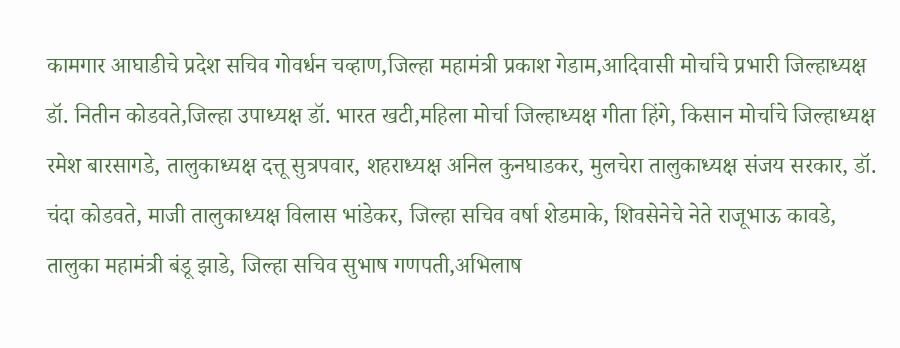कामगार आघाडीचे प्रदेश सचिव गोवर्धन चव्हाण,जिल्हा महामंत्री प्रकाश गेडाम,आदिवासी मोर्चाचे प्रभारी जिल्हाध्यक्ष डॉ. नितीन कोडवते,जिल्हा उपाध्यक्ष डॉ. भारत खटी,महिला मोर्चा जिल्हाध्यक्ष गीता हिंगे, किसान मोर्चाचे जिल्हाध्यक्ष रमेश बारसागडे, तालुकाध्यक्ष दत्तू सुत्रपवार, शहराध्यक्ष अनिल कुनघाडकर, मुलचेरा तालुकाध्यक्ष संजय सरकार, डॉ. चंदा कोडवते, माजी तालुकाध्यक्ष विलास भांडेकर, जिल्हा सचिव वर्षा शेडमाके, शिवसेनेचे नेते राजूभाऊ कावडे, तालुका महामंत्री बंडू झाडे, जिल्हा सचिव सुभाष गणपती,अभिलाष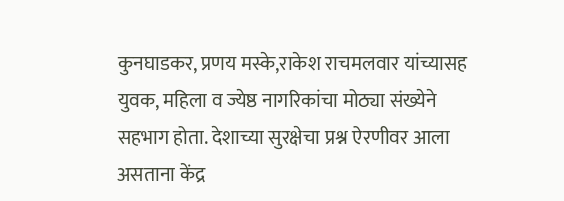कुनघाडकर, प्रणय मस्के,राकेश राचमलवार यांच्यासह युवक, महिला व ज्येष्ठ नागरिकांचा मोठ्या संख्येने सहभाग होता. देशाच्या सुरक्षेचा प्रश्न ऐरणीवर आला असताना केंद्र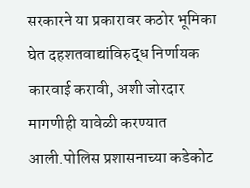सरकारने या प्रकारावर कठोर भूमिका घेत दहशतवाद्यांविरुद्ध निर्णायक कारवाई करावी, अशी जोरदार मागणीही यावेळी करण्यात आली.पोलिस प्रशासनाच्या कडेकोट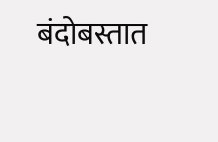बंदोबस्तात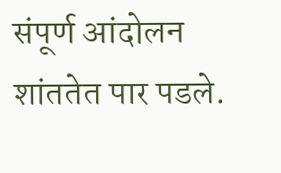संपूर्ण आंदोलन शांततेत पार पडले.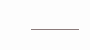———